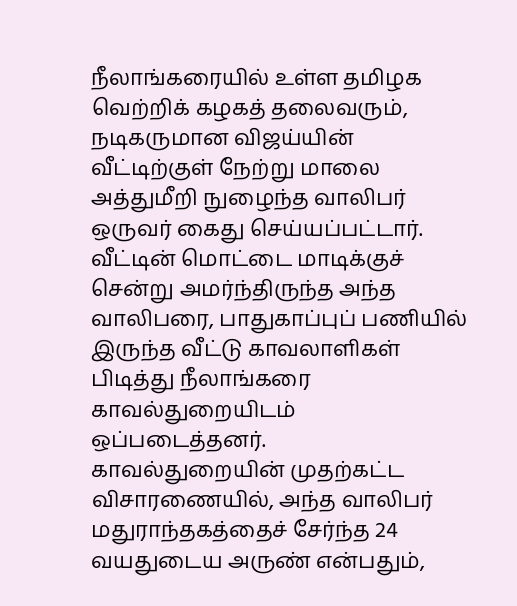நீலாங்கரையில் உள்ள தமிழக வெற்றிக் கழகத் தலைவரும், நடிகருமான விஜய்யின் வீட்டிற்குள் நேற்று மாலை அத்துமீறி நுழைந்த வாலிபர் ஒருவர் கைது செய்யப்பட்டார்.
வீட்டின் மொட்டை மாடிக்குச் சென்று அமர்ந்திருந்த அந்த வாலிபரை, பாதுகாப்புப் பணியில் இருந்த வீட்டு காவலாளிகள் பிடித்து நீலாங்கரை காவல்துறையிடம் ஒப்படைத்தனர்.
காவல்துறையின் முதற்கட்ட விசாரணையில், அந்த வாலிபர் மதுராந்தகத்தைச் சேர்ந்த 24 வயதுடைய அருண் என்பதும்,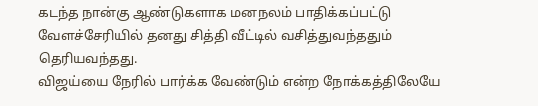கடந்த நான்கு ஆண்டுகளாக மனநலம் பாதிக்கப்பட்டு வேளச்சேரியில் தனது சித்தி வீட்டில் வசித்துவந்ததும் தெரியவந்தது.
விஜய்யை நேரில் பார்க்க வேண்டும் என்ற நோக்கத்திலேயே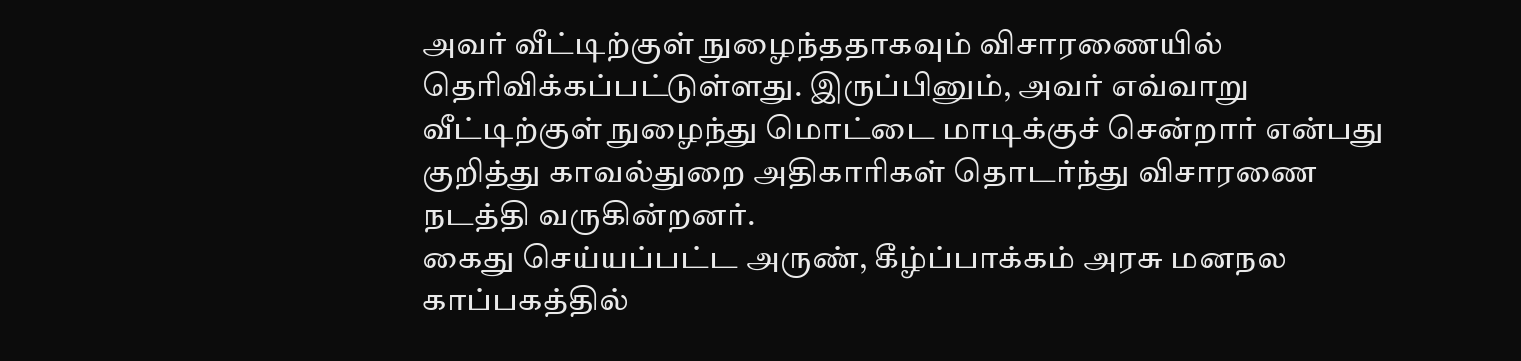அவர் வீட்டிற்குள் நுழைந்ததாகவும் விசாரணையில் தெரிவிக்கப்பட்டுள்ளது. இருப்பினும், அவர் எவ்வாறு வீட்டிற்குள் நுழைந்து மொட்டை மாடிக்குச் சென்றார் என்பது குறித்து காவல்துறை அதிகாரிகள் தொடர்ந்து விசாரணை நடத்தி வருகின்றனர்.
கைது செய்யப்பட்ட அருண், கீழ்ப்பாக்கம் அரசு மனநல காப்பகத்தில்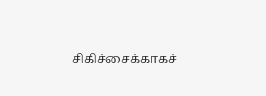சிகிச்சைக்காகச்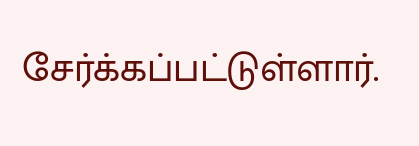சேர்க்கப்பட்டுள்ளார்.